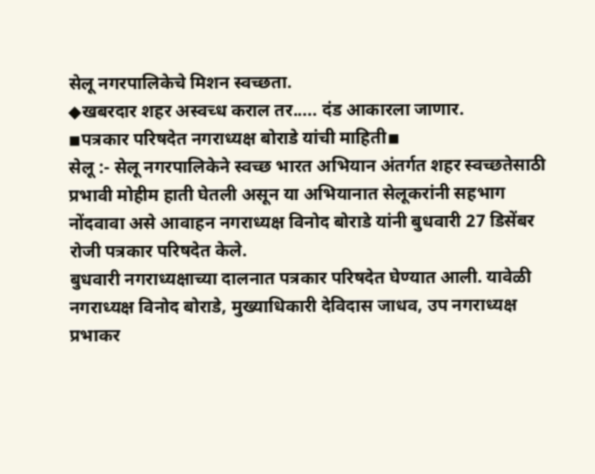सेलू नगरपालिकेचे मिशन स्वच्छता.
◆खबरदार शहर अस्वच्ध कराल तर..... दंड आकारला जाणार.
◾पत्रकार परिषदेत नगराध्यक्ष बोराडे यांची माहिती◾
सेलू :- सेलू नगरपालिकेने स्वच्छ भारत अभियान अंतर्गत शहर स्वच्छतेसाठी प्रभावी मोहीम हाती घेतली असून या अभियानात सेलूकरांनी सहभाग नोंदवावा असे आवाहन नगराध्यक्ष विनोद बोराडे यांनी बुधवारी 27 डिसेंबर रोजी पत्रकार परिषदेत केले.
बुधवारी नगराध्यक्षाच्या दालनात पत्रकार परिषदेत घेण्यात आली. यावेळी नगराध्यक्ष विनोद बोराडे, मुख्याधिकारी देविदास जाधव, उप नगराध्यक्ष प्रभाकर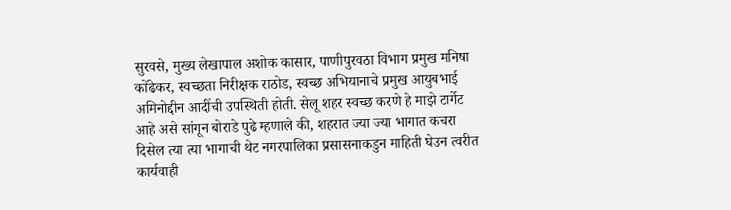सुरवसे, मुख्य लेखापाल अशोक कासार, पाणीपुरवठा विभाग प्रमुख मनिषा कोंढेकर, स्वच्छता निरीक्षक राठोड, स्वच्छ अभियानाचे प्रमुख आयुबभाई अमिनोद्दीन आदींची उपस्थिती होती. सेलू शहर स्वच्छ करणे हे माझे टार्गेट आहे असे सांगून बोराडे पुढे म्हणाले की, शहरात ज्या ज्या भागात कचरा दिसेल त्या त्या भागाची थेट नगरपालिका प्रसासनाकडुन माहिती घेउन त्वरीत कार्यवाही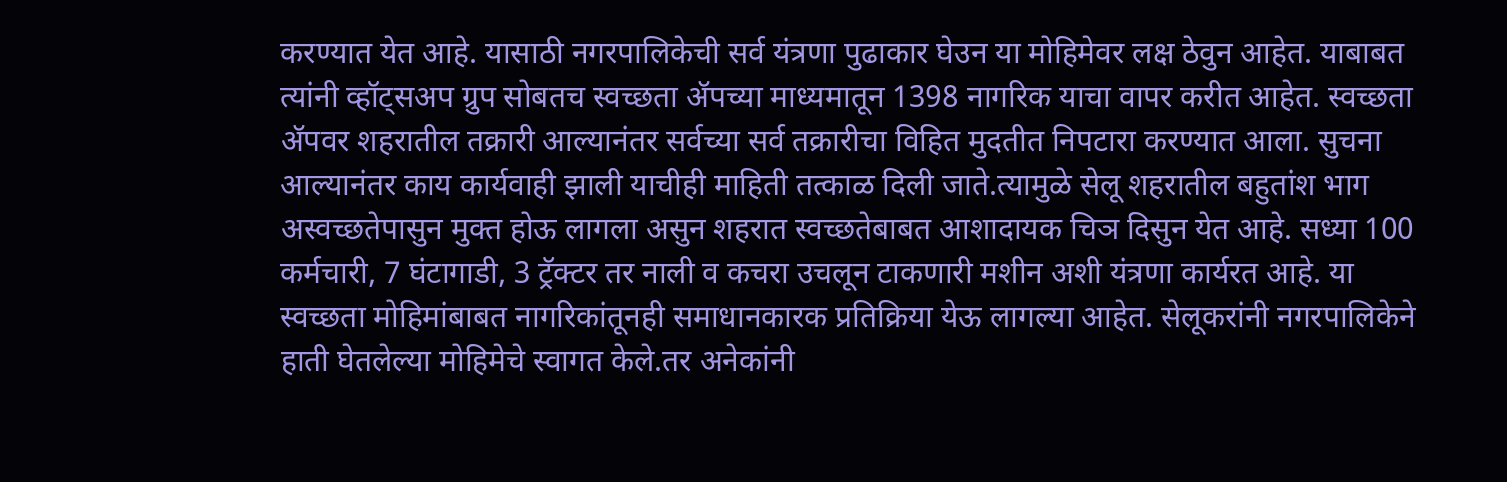करण्यात येत आहे. यासाठी नगरपालिकेची सर्व यंत्रणा पुढाकार घेउन या मोहिमेवर लक्ष ठेवुन आहेत. याबाबत त्यांनी व्हॉट्सअप ग्रुप सोबतच स्वच्छता ॲपच्या माध्यमातून 1398 नागरिक याचा वापर करीत आहेत. स्वच्छता ॲपवर शहरातील तक्रारी आल्यानंतर सर्वच्या सर्व तक्रारीचा विहित मुदतीत निपटारा करण्यात आला. सुचना आल्यानंतर काय कार्यवाही झाली याचीही माहिती तत्काळ दिली जाते.त्यामुळे सेलू शहरातील बहुतांश भाग अस्वच्छतेपासुन मुक्त होऊ लागला असुन शहरात स्वच्छतेबाबत आशादायक चिञ दिसुन येत आहे. सध्या 100 कर्मचारी, 7 घंटागाडी, 3 ट्रॅक्टर तर नाली व कचरा उचलून टाकणारी मशीन अशी यंत्रणा कार्यरत आहे. या स्वच्छता मोहिमांबाबत नागरिकांतूनही समाधानकारक प्रतिक्रिया येऊ लागल्या आहेत. सेलूकरांनी नगरपालिकेने हाती घेतलेल्या मोहिमेचे स्वागत केले.तर अनेकांनी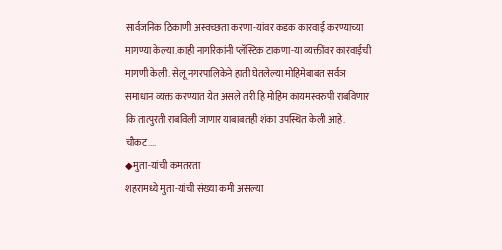सार्वजनिक ठिकाणी अस्वच्छता करणा-यांवर कडक कारवाई करण्याच्या मागण्या केल्या.काही नागरिकांनी प्लॅस्टिक टाकणा-या व्यक्तींवर कारवाईची मागणी केली. सेलू नगरपालिकेने हाती घेतलेल्या मोहिमेबाबत सर्वञ समाधान व्यक्त करण्यात येत असले तरी हि मोहिम कायमस्वरुपी राबविणार कि तात्पुरती राबविली जाणार याबाबतही शंका उपस्थित केली आहे.
चौकट....
◆मुता-यांची कमतरता
शहरामध्ये मुता-यांची संख्या कमी असल्या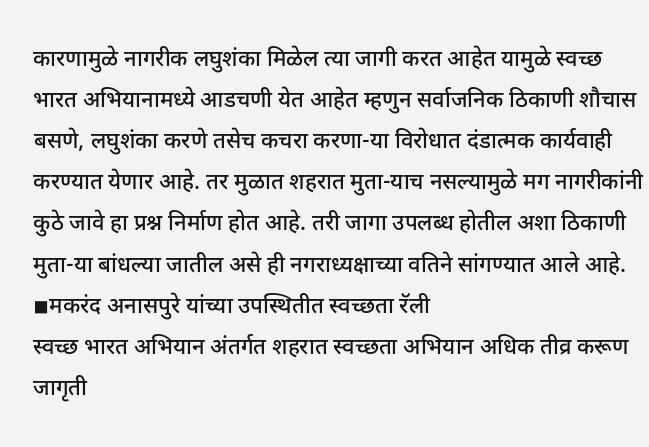कारणामुळे नागरीक लघुशंका मिळेल त्या जागी करत आहेत यामुळे स्वच्छ भारत अभियानामध्ये आडचणी येत आहेत म्हणुन सर्वाजनिक ठिकाणी शौचास बसणे, लघुशंका करणे तसेच कचरा करणा-या विरोधात दंडात्मक कार्यवाही करण्यात येणार आहे. तर मुळात शहरात मुता-याच नसल्यामुळे मग नागरीकांनी कुठे जावे हा प्रश्न निर्माण होत आहे. तरी जागा उपलब्ध होतील अशा ठिकाणी मुता-या बांधल्या जातील असे ही नगराध्यक्षाच्या वतिने सांगण्यात आले आहे.
◾मकरंद अनासपुरे यांच्या उपस्थितीत स्वच्छता रॅली
स्वच्छ भारत अभियान अंतर्गत शहरात स्वच्छता अभियान अधिक तीव्र करूण जागृती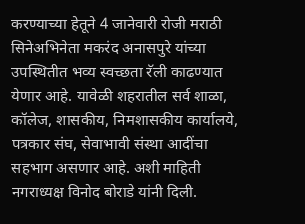करण्याच्या हेतूने 4 जानेवारी रोजी मराठी सिनेअभिनेता मकरंद अनासपुरे यांच्या उपस्थितीत भव्य स्वच्छता रॅली काढण्यात येणार आहे. यावेळी शहरातील सर्व शाळा, कॉलेज, शासकीय, निमशासकीय कार्यालये, पत्रकार संघ, सेवाभावी संस्था आदींचा सहभाग असणार आहे. अशी माहिती नगराध्यक्ष विनोद बोराडे यांनी दिली.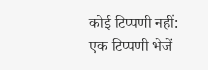कोई टिप्पणी नहीं:
एक टिप्पणी भेजें